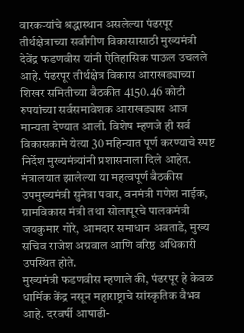वारकऱ्यांचे श्रद्धास्थान असलेल्या पंढरपूर तीर्थक्षेत्राच्या सर्वांगीण विकासासाठी मुख्यमंत्री देवेंद्र फडणवीस यांनी ऐतिहासिक पाऊल उचलले आहे. पंढरपूर तीर्थक्षेत्र विकास आराखड्याच्या शिखर समितीच्या बैठकीत 4150.46 कोटी रुपयांच्या सर्वसमावेशक आराखड्यास आज मान्यता देण्यात आली. विशेष म्हणजे ही सर्व विकासकामे येत्या 30 महिन्यात पूर्ण करण्याचे स्पष्ट निर्देश मुख्यमंत्र्यांनी प्रशासनाला दिले आहेत. मंत्रालयात झालेल्या या महत्वपूर्ण बैठकीस उपमुख्यमंत्री सुनेत्रा पवार, वनमंत्री गणेश नाईक, ग्रामविकास मंत्री तथा सोलापूरचे पालकमंत्री जयकुमार गोरे, आमदार समाधान अवताडे, मुख्य सचिव राजेश अग्रवाल आणि वरिष्ठ अधिकारी उपस्थित होते.
मुख्यमंत्री फडणवीस म्हणाले की, पंढरपूर हे केवळ धार्मिक केंद्र नसून महाराष्ट्राचे सांस्कृतिक वैभव आहे. दरवर्षी आषाढी-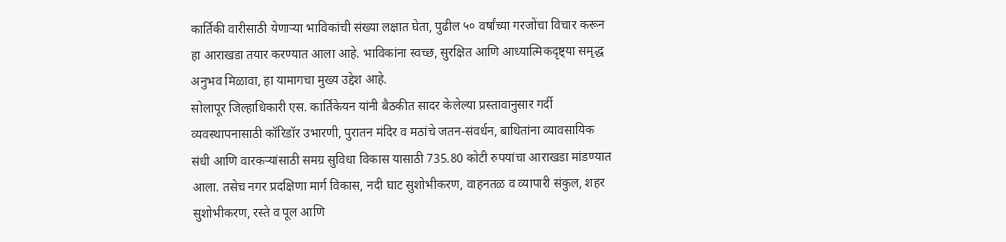कार्तिकी वारीसाठी येणाऱ्या भाविकांची संख्या लक्षात घेता, पुढील ५० वर्षांच्या गरजोंचा विचार करून हा आराखडा तयार करण्यात आला आहे. भाविकांना स्वच्छ, सुरक्षित आणि आध्यात्मिकदृष्ट्या समृद्ध अनुभव मिळावा, हा यामागचा मुख्य उद्देश आहे.
सोलापूर जिल्हाधिकारी एस. कार्तिकेयन यांनी बैठकीत सादर केलेल्या प्रस्तावानुसार गर्दी व्यवस्थापनासाठी कॉरिडॉर उभारणी, पुरातन मंदिर व मठांचे जतन-संवर्धन, बाधितांना व्यावसायिक संधी आणि वारकऱ्यांसाठी समग्र सुविधा विकास यासाठी 735.80 कोटी रुपयांचा आराखडा मांडण्यात आला. तसेच नगर प्रदक्षिणा मार्ग विकास, नदी घाट सुशोभीकरण, वाहनतळ व व्यापारी संकुल, शहर सुशोभीकरण, रस्ते व पूल आणि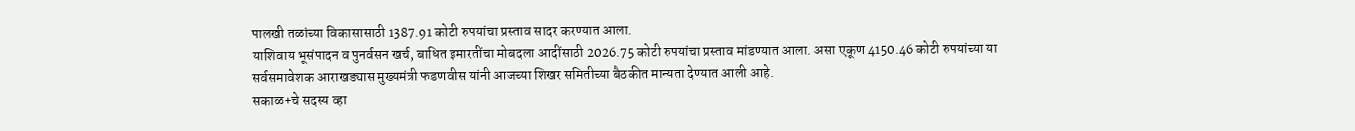पालखी तळांच्या विकासासाठी 1387.91 कोटी रुपयांचा प्रस्ताव सादर करण्यात आला.
याशिवाय भूसंपादन व पुनर्वसन खर्च, बाधित इमारतींचा मोबदला आदींसाठी 2026.75 कोटी रुपयांचा प्रस्ताव मांडण्यात आला. असा एकूण 4150.46 कोटी रुपयांच्या या सर्वसमावेशक आराखड्यास मुख्यमंत्री फडणवीस यांनी आजच्या शिखर समितीच्या बैठकीत मान्यता देण्यात आली आहे.
सकाळ+चे सदस्य व्हा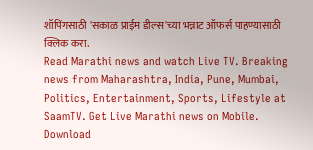शॉपिंगसाठी 'सकाळ प्राईम डील्स'च्या भन्नाट ऑफर्स पाहण्यासाठी क्लिक करा.
Read Marathi news and watch Live TV. Breaking news from Maharashtra, India, Pune, Mumbai, Politics, Entertainment, Sports, Lifestyle at SaamTV. Get Live Marathi news on Mobile. Download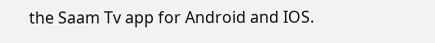the Saam Tv app for Android and IOS.